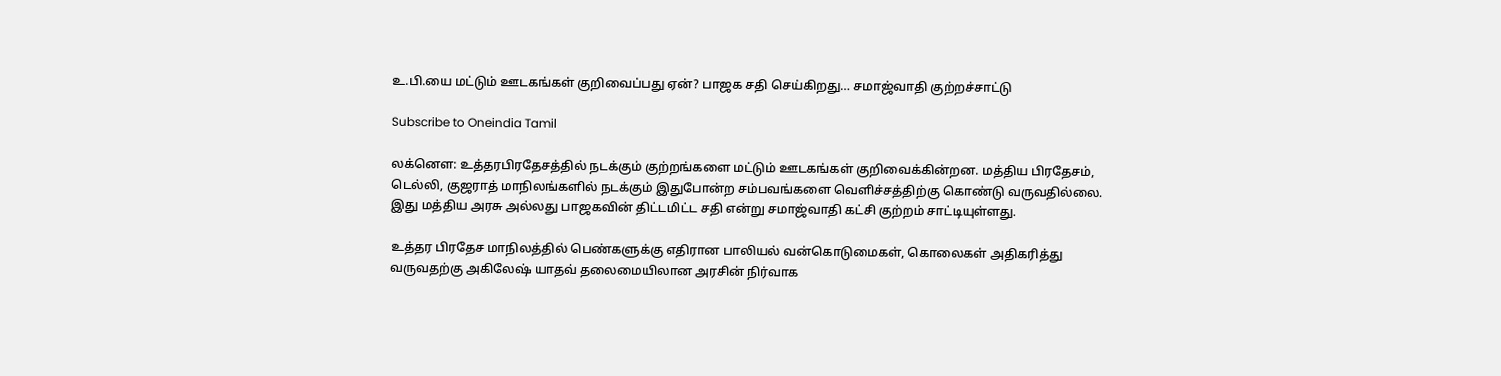உ.பி.யை மட்டும் ஊடகங்கள் குறிவைப்பது ஏன்? பாஜக சதி செய்கிறது… சமாஜ்வாதி குற்றச்சாட்டு

Subscribe to Oneindia Tamil

லக்னௌ: உத்தரபிரதேசத்தில் நடக்கும் குற்றங்களை மட்டும் ஊடகங்கள் குறிவைக்கின்றன. மத்திய பிரதேசம், டெல்லி, குஜராத் மாநிலங்களில் நடக்கும் இதுபோன்ற சம்பவங்களை வெளிச்சத்திற்கு கொண்டு வருவதில்லை. இது மத்திய அரசு அல்லது பாஜகவின் திட்டமிட்ட சதி என்று சமாஜ்வாதி கட்சி குற்றம் சாட்டியுள்ளது.

உத்தர பிரதேச மாநிலத்தில் பெண்களுக்கு எதிரான பாலியல் வன்கொடுமைகள், கொலைகள் அதிகரித்து வருவதற்கு அகிலேஷ் யாதவ் தலைமையிலான அரசின் நிர்வாக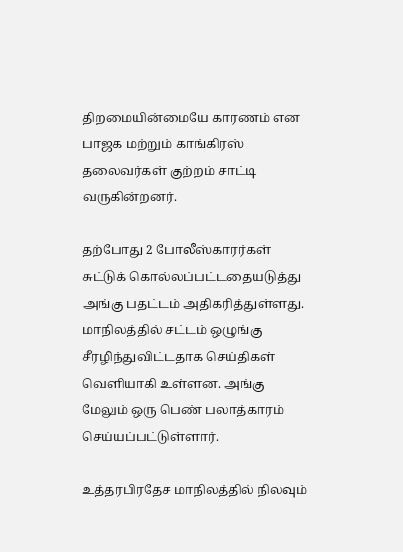திறமையின்மையே காரணம் என பாஜக மற்றும் காங்கிரஸ் தலைவர்கள் குற்றம் சாட்டி வருகின்றனர்.

தற்போது 2 போலீஸ்காரர்கள் சுட்டுக் கொல்லப்பட்டதையடுத்து அங்கு பதட்டம் அதிகரித்துள்ளது. மாநிலத்தில் சட்டம் ஒழுங்கு சீரழிந்துவிட்டதாக செய்திகள் வெளியாகி உள்ளன. அங்கு மேலும் ஒரு பெண் பலாத்காரம் செய்யப்பட்டுள்ளார்.

உத்தரபிரதேச மாநிலத்தில் நிலவும்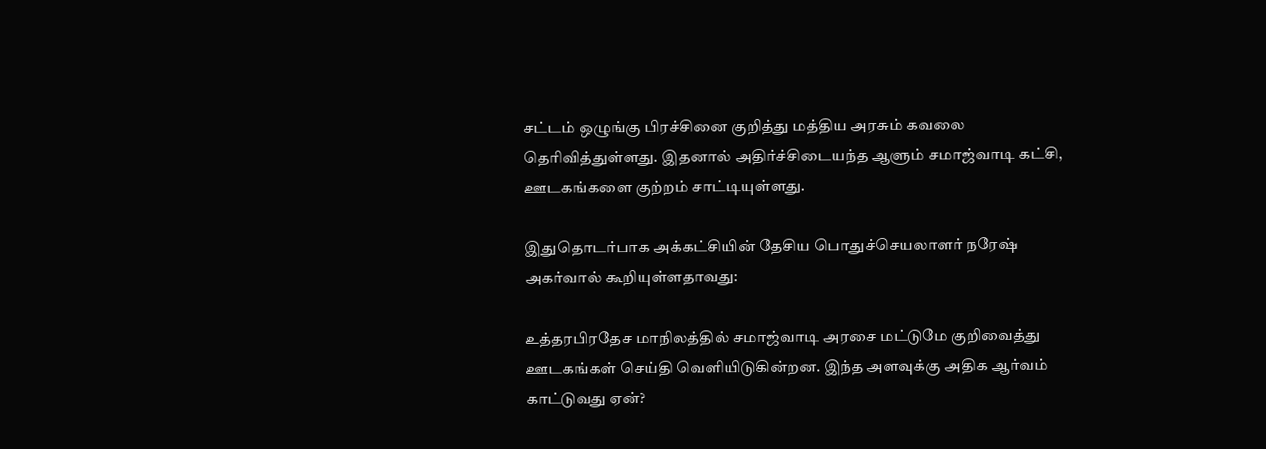சட்டம் ஒழுங்கு பிரச்சினை குறித்து மத்திய அரசும் கவலை தெரிவித்துள்ளது. இதனால் அதிர்ச்சிடையந்த ஆளும் சமாஜ்வாடி கட்சி, ஊடகங்களை குற்றம் சாட்டியுள்ளது.

இதுதொடர்பாக அக்கட்சியின் தேசிய பொதுச்செயலாளர் நரேஷ் அகர்வால் கூறியுள்ளதாவது:

உத்தரபிரதேச மாநிலத்தில் சமாஜ்வாடி அரசை மட்டுமே குறிவைத்து ஊடகங்கள் செய்தி வெளியிடுகின்றன. இந்த அளவுக்கு அதிக ஆர்வம் காட்டுவது ஏன்?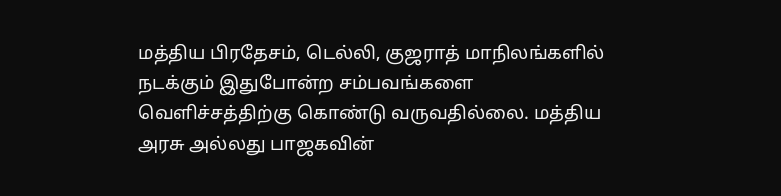மத்திய பிரதேசம், டெல்லி, குஜராத் மாநிலங்களில் நடக்கும் இதுபோன்ற சம்பவங்களை வெளிச்சத்திற்கு கொண்டு வருவதில்லை. மத்திய அரசு அல்லது பாஜகவின்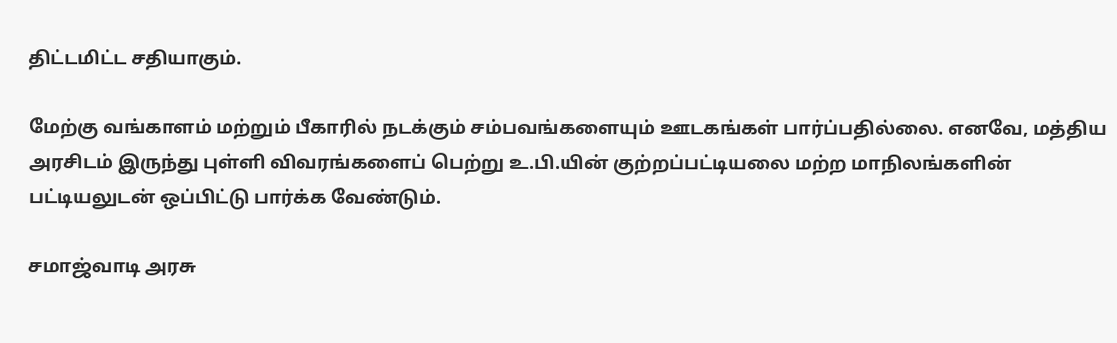திட்டமிட்ட சதியாகும்.

மேற்கு வங்காளம் மற்றும் பீகாரில் நடக்கும் சம்பவங்களையும் ஊடகங்கள் பார்ப்பதில்லை. எனவே, மத்திய அரசிடம் இருந்து புள்ளி விவரங்களைப் பெற்று உ.பி.யின் குற்றப்பட்டியலை மற்ற மாநிலங்களின் பட்டியலுடன் ஒப்பிட்டு பார்க்க வேண்டும்.

சமாஜ்வாடி அரசு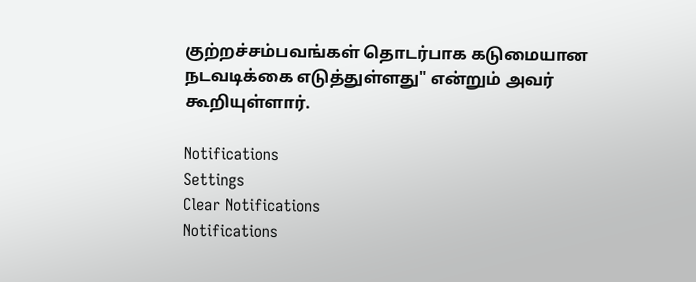குற்றச்சம்பவங்கள் தொடர்பாக கடுமையான நடவடிக்கை எடுத்துள்ளது" என்றும் அவர் கூறியுள்ளார்.

Notifications
Settings
Clear Notifications
Notifications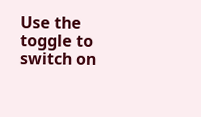Use the toggle to switch on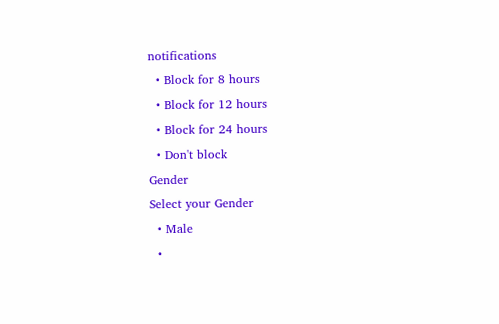notifications
  • Block for 8 hours
  • Block for 12 hours
  • Block for 24 hours
  • Don't block
Gender
Select your Gender
  • Male
  •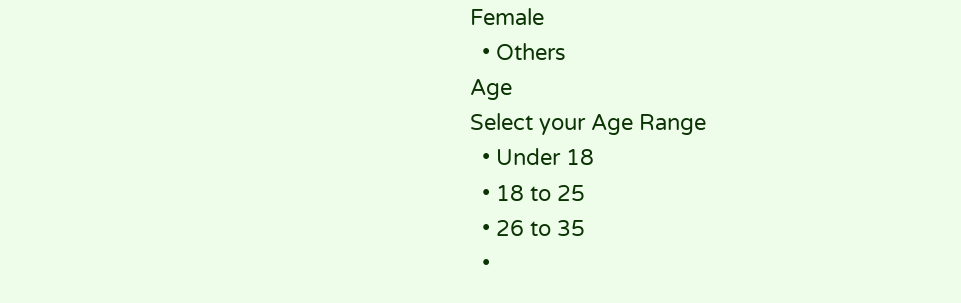Female
  • Others
Age
Select your Age Range
  • Under 18
  • 18 to 25
  • 26 to 35
  •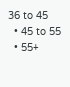36 to 45
  • 45 to 55
  • 55+